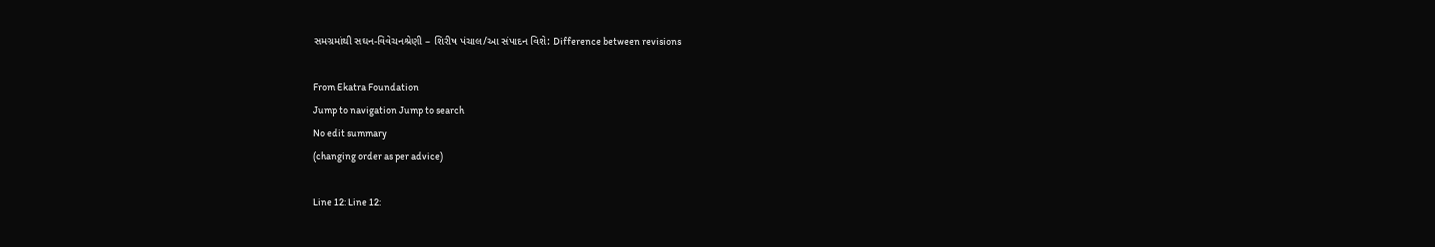સમગ્રમાંથી સઘન-વિવેચનશ્રેણી – શિરીષ પંચાલ/આ સંપાદન વિશે: Difference between revisions

From Ekatra Foundation
Jump to navigation Jump to search
No edit summary
(changing order as per advice)

Line 12: Line 12: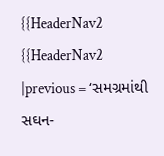{{HeaderNav2
{{HeaderNav2
|previous = ‘સમગ્રમાંથી સઘન-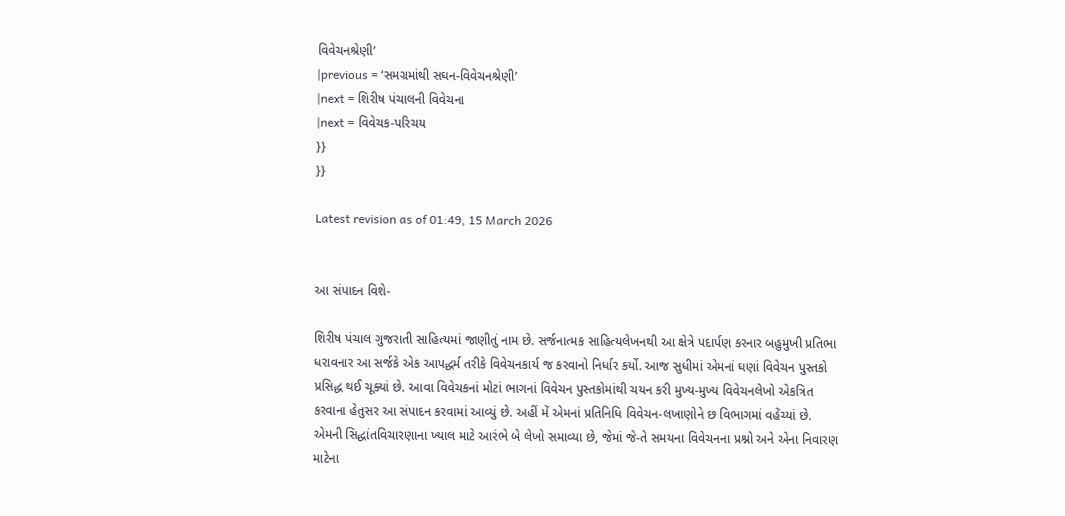વિવેચનશ્રેણી’
|previous = ‘સમગ્રમાંથી સઘન-વિવેચનશ્રેણી’
|next = શિરીષ પંચાલની વિવેચના
|next = વિવેચક-પરિચય
}}
}}

Latest revision as of 01:49, 15 March 2026


આ સંપાદન વિશે-

શિરીષ પંચાલ ગુજરાતી સાહિત્યમાં જાણીતું નામ છે. સર્જનાત્મક સાહિત્યલેખનથી આ ક્ષેત્રે પદાર્પણ કરનાર બહુમુખી પ્રતિભા ધરાવનાર આ સર્જકે એક આપદ્ધર્મ તરીકે વિવેચનકાર્ય જ કરવાનો નિર્ધાર કર્યો. આજ સુધીમાં એમનાં ઘણાં વિવેચન પુસ્તકો પ્રસિદ્ધ થઈ ચૂક્યાં છે. આવા વિવેચકનાં મોટાં ભાગનાં વિવેચન પુસ્તકોમાંથી ચયન કરી મુખ્ય-મુખ્ય વિવેચનલેખો એકત્રિત કરવાના હેતુસર આ સંપાદન કરવામાં આવ્યું છે. અહીં મેં એમનાં પ્રતિનિધિ વિવેચન-લખાણોને છ વિભાગમાં વહેંચ્યાં છે. એમની સિદ્ધાંતવિચારણાના ખ્યાલ માટે આરંભે બે લેખો સમાવ્યા છે, જેમાં જે-તે સમયના વિવેચનના પ્રશ્નો અને એના નિવારણ માટેના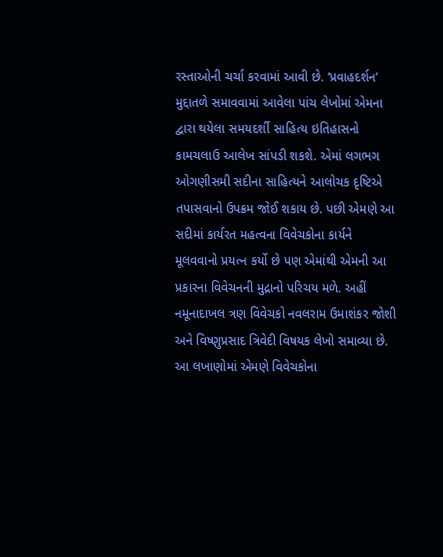રસ્તાઓની ચર્ચા કરવામાં આવી છે. ‘પ્રવાહદર્શન’ મુદ્દાતળે સમાવવામાં આવેલા પાંચ લેખોમાં એમના દ્વારા થયેલા સમયદર્શી સાહિત્ય ઇતિહાસનો કામચલાઉ આલેખ સાંપડી શકશે. એમાં લગભગ ઓગણીસમી સદીના સાહિત્યને આલોચક દૃષ્ટિએ તપાસવાનો ઉપક્રમ જોઈ શકાય છે. પછી એમણે આ સદીમાં કાર્યરત મહત્વના વિવેચકોના કાર્યને મૂલવવાનો પ્રયત્ન કર્યો છે પણ એમાંથી એમની આ પ્રકારના વિવેચનની મુદ્રાનો પરિચય મળે. અહીં નમૂનાદાખલ ત્રણ વિવેચકો નવલરામ ઉમાશંકર જોશી અને વિષ્ણુપ્રસાદ ત્રિવેદી વિષયક લેખો સમાવ્યા છે. આ લખાણોમાં એમણે વિવેચકોના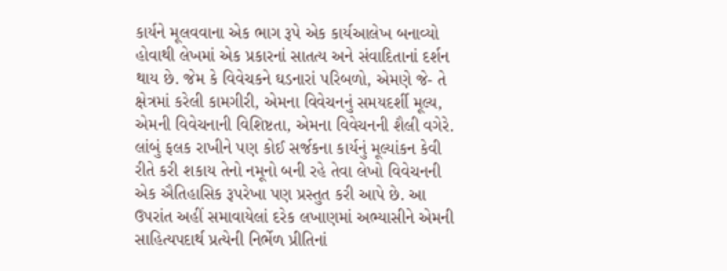કાર્યને મૂલવવાના એક ભાગ રૂપે એક કાર્યઆલેખ બનાવ્યો હોવાથી લેખમાં એક પ્રકારનાં સાતત્ય અને સંવાદિતાનાં દર્શન થાય છે. જેમ કે વિવેચકને ઘડનારાં પરિબળો, એમણે જે- તે ક્ષેત્રમાં કરેલી કામગીરી, એમના વિવેચનનું સમયદર્શી મૂલ્ય, એમની વિવેચનાની વિશિષ્ટતા, એમના વિવેચનની શૈલી વગેરે. લાંબું ફલક રાખીને પણ કોઈ સર્જકના કાર્યનું મૂલ્યાંકન કેવી રીતે કરી શકાય તેનો નમૂનો બની રહે તેવા લેખો વિવેચનની એક ઐતિહાસિક રૂપરેખા પણ પ્રસ્તુત કરી આપે છે. આ ઉપરાંત અહીં સમાવાયેલાં દરેક લખાણમાં અભ્યાસીને એમની સાહિત્યપદાર્થ પ્રત્યેની નિર્ભેળ પ્રીતિનાં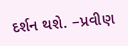દર્શન થશે. –પ્રવીણ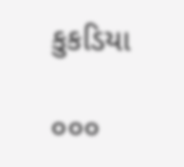કુકડિયા

૦૦૦